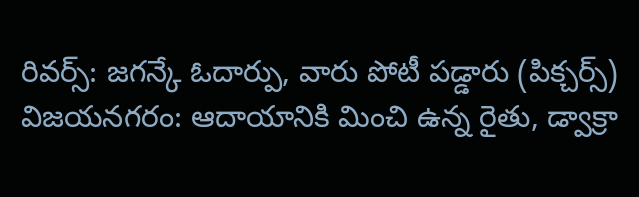రివర్స్: జగన్కే ఓదార్పు, వారు పోటీ పడ్డారు (పిక్చర్స్)
విజయనగరం: ఆదాయానికి మించి ఉన్న రైతు, డ్వాక్రా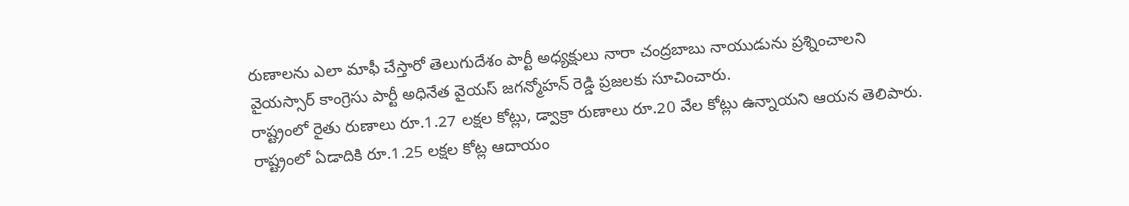రుణాలను ఎలా మాఫీ చేస్తారో తెలుగుదేశం పార్టీ అధ్యక్షులు నారా చంద్రబాబు నాయుడును ప్రశ్నించాలని వైయస్సార్ కాంగ్రెసు పార్టీ అధినేత వైయస్ జగన్మోహన్ రెడ్డి ప్రజలకు సూచించారు.
రాష్ట్రంలో రైతు రుణాలు రూ.1.27 లక్షల కోట్లు, డ్వాక్రా రుణాలు రూ.20 వేల కోట్లు ఉన్నాయని ఆయన తెలిపారు. రాష్ట్రంలో ఏడాదికి రూ.1.25 లక్షల కోట్ల ఆదాయం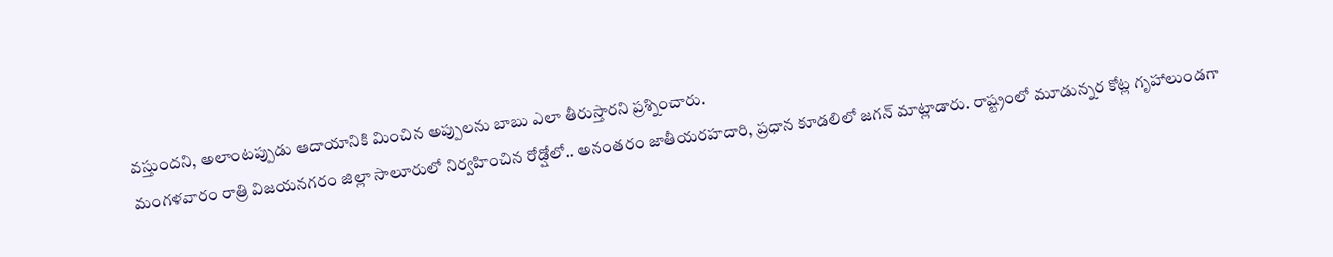వస్తుందని, అలాంటప్పుడు ఆదాయానికి మించిన అప్పులను బాబు ఎలా తీరుస్తారని ప్రశ్నించారు.
మంగళవారం రాత్రి విజయనగరం జిల్లా సాలూరులో నిర్వహించిన రోడ్షోలో.. అనంతరం జాతీయరహదారి, ప్రధాన కూడలిలో జగన్ మాట్లాడారు. రాష్ట్రంలో మూడున్నర కోట్ల గృహాలుండగా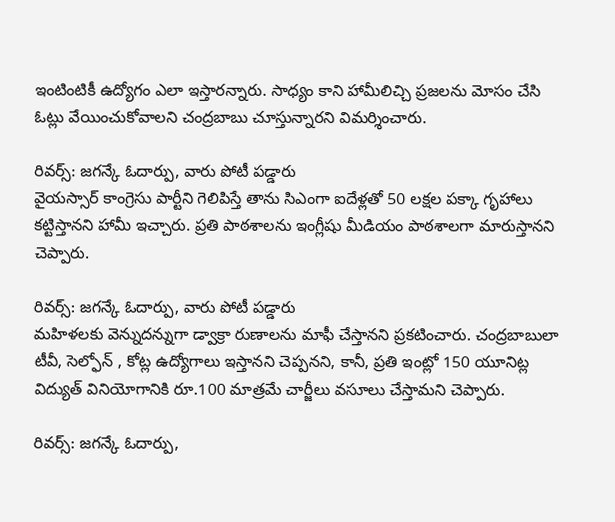ఇంటింటికీ ఉద్యోగం ఎలా ఇస్తారన్నారు. సాధ్యం కాని హామీలిచ్చి ప్రజలను మోసం చేసి ఓట్లు వేయించుకోవాలని చంద్రబాబు చూస్తున్నారని విమర్శించారు.

రివర్స్: జగన్కే ఓదార్పు, వారు పోటీ పడ్డారు
వైయస్సార్ కాంగ్రెసు పార్టీని గెలిపిస్తే తాను సిఎంగా ఐదేళ్లతో 50 లక్షల పక్కా గృహాలు కట్టిస్తానని హామీ ఇచ్చారు. ప్రతి పాఠశాలను ఇంగ్లీషు మీడియం పాఠశాలగా మారుస్తానని చెప్పారు.

రివర్స్: జగన్కే ఓదార్పు, వారు పోటీ పడ్డారు
మహిళలకు వెన్నుదన్నుగా డ్వాక్రా రుణాలను మాఫీ చేస్తానని ప్రకటించారు. చంద్రబాబులా టీవీ, సెల్ఫోన్ , కోట్ల ఉద్యోగాలు ఇస్తానని చెప్పనని, కానీ, ప్రతి ఇంట్లో 150 యూనిట్ల విద్యుత్ వినియోగానికి రూ.100 మాత్రమే చార్జీలు వసూలు చేస్తామని చెప్పారు.

రివర్స్: జగన్కే ఓదార్పు,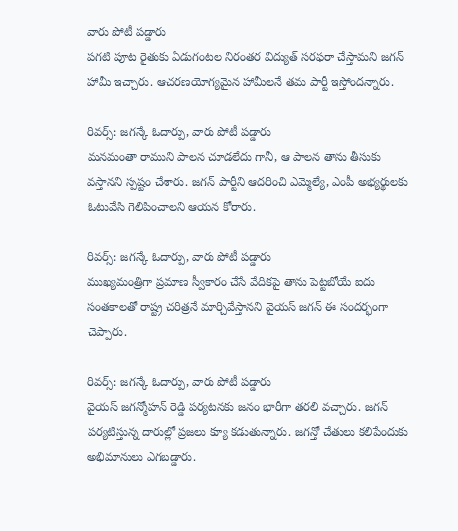వారు పోటీ పడ్డారు
పగటి పూట రైతుకు ఏడుగంటల నిరంతర విద్యుత్ సరఫరా చేస్తామని జగన్ హామీ ఇచ్చారు. ఆచరణయోగ్యమైన హామీలనే తమ పార్టీ ఇస్తోందన్నారు.

రివర్స్: జగన్కే ఓదార్పు, వారు పోటీ పడ్డారు
మనమంతా రాముని పాలన చూడలేదు గానీ, ఆ పాలన తాను తీసుకు వస్తానని స్పష్టం చేశారు. జగన్ పార్టీని ఆదరించి ఎమ్మెల్యే, ఎంపీ అభ్యర్థులకు ఓటువేసి గెలిపించాలని ఆయన కోరారు.

రివర్స్: జగన్కే ఓదార్పు, వారు పోటీ పడ్డారు
ముఖ్యమంత్రిగా ప్రమాణ స్వీకారం చేసే వేదికపై తాను పెట్టబోయే ఐదు సంతకాలతో రాష్ట్ర చరిత్రనే మార్చివేస్తానని వైయస్ జగన్ ఈ సందర్భంగా చెప్పారు.

రివర్స్: జగన్కే ఓదార్పు, వారు పోటీ పడ్డారు
వైయస్ జగన్మోహన్ రెడ్డి పర్యటనకు జనం భారీగా తరలి వచ్చారు. జగన్ పర్యటిస్తున్న దారుల్లో ప్రజలు క్యూ కడుతున్నారు. జగన్తో చేతులు కలిపేందుకు అభిమానులు ఎగబడ్డారు.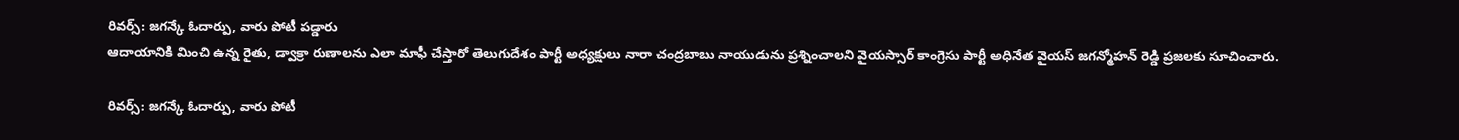రివర్స్: జగన్కే ఓదార్పు, వారు పోటీ పడ్డారు
ఆదాయానికి మించి ఉన్న రైతు, డ్వాక్రా రుణాలను ఎలా మాఫీ చేస్తారో తెలుగుదేశం పార్టీ అధ్యక్షులు నారా చంద్రబాబు నాయుడును ప్రశ్నించాలని వైయస్సార్ కాంగ్రెసు పార్టీ అధినేత వైయస్ జగన్మోహన్ రెడ్డి ప్రజలకు సూచించారు.

రివర్స్: జగన్కే ఓదార్పు, వారు పోటీ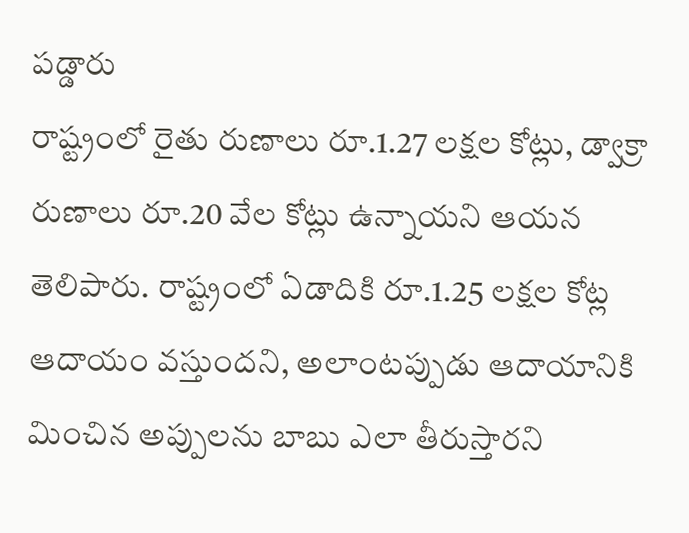పడ్డారు
రాష్ట్రంలో రైతు రుణాలు రూ.1.27 లక్షల కోట్లు, డ్వాక్రా రుణాలు రూ.20 వేల కోట్లు ఉన్నాయని ఆయన తెలిపారు. రాష్ట్రంలో ఏడాదికి రూ.1.25 లక్షల కోట్ల ఆదాయం వస్తుందని, అలాంటప్పుడు ఆదాయానికి మించిన అప్పులను బాబు ఎలా తీరుస్తారని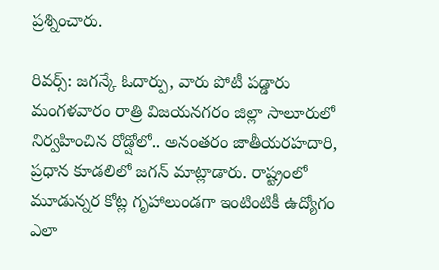ప్రశ్నించారు.

రివర్స్: జగన్కే ఓదార్పు, వారు పోటీ పడ్డారు
మంగళవారం రాత్రి విజయనగరం జిల్లా సాలూరులో నిర్వహించిన రోడ్షోలో.. అనంతరం జాతీయరహదారి, ప్రధాన కూడలిలో జగన్ మాట్లాడారు. రాష్ట్రంలో మూడున్నర కోట్ల గృహాలుండగా ఇంటింటికీ ఉద్యోగం ఎలా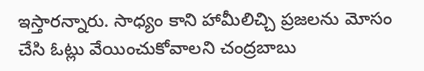ఇస్తారన్నారు. సాధ్యం కాని హామీలిచ్చి ప్రజలను మోసం చేసి ఓట్లు వేయించుకోవాలని చంద్రబాబు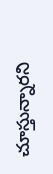చూస్తున్నారని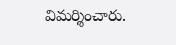విమర్శించారు.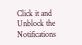Click it and Unblock the Notifications